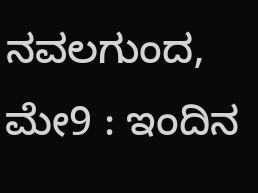ನವಲಗುಂದ, ಮೇ9 : ಇಂದಿನ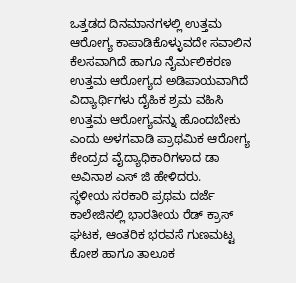ಒತ್ತಡದ ದಿನಮಾನಗಳಲ್ಲಿ ಉತ್ತಮ ಆರೋಗ್ಯ ಕಾಪಾಡಿಕೊಳ್ಳುವದೇ ಸವಾಲಿನ ಕೆಲಸವಾಗಿದೆ ಹಾಗೂ ನೈರ್ಮಲಿಕರಣ ಉತ್ತಮ ಆರೋಗ್ಯದ ಅಡಿಪಾಯವಾಗಿದೆ ವಿದ್ಯಾರ್ಥಿಗಳು ದೈಹಿಕ ಶ್ರಮ ವಹಿಸಿ ಉತ್ತಮ ಆರೋಗ್ಯವನ್ನು ಹೊಂದಬೇಕು ಎಂದು ಅಳಗವಾಡಿ ಪ್ರಾಥಮಿಕ ಆರೋಗ್ಯ ಕೇಂದ್ರದ ವೈದ್ಯಾಧಿಕಾರಿಗಳಾದ ಡಾ ಅವಿನಾಶ ಎಸ್ ಜಿ ಹೇಳಿದರು.
ಸ್ಥಳೀಯ ಸರಕಾರಿ ಪ್ರಥಮ ದರ್ಜೆ ಕಾಲೇಜಿನಲ್ಲಿ ಭಾರತೀಯ ರೆಡ್ ಕ್ರಾಸ್ ಘಟಕ, ಆಂತರಿಕ ಭರವಸೆ ಗುಣಮಟ್ಟ ಕೋಶ ಹಾಗೂ ತಾಲೂಕ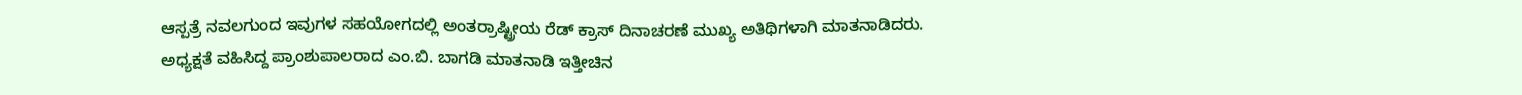ಆಸ್ಪತ್ರೆ ನವಲಗುಂದ ಇವುಗಳ ಸಹಯೋಗದಲ್ಲಿ ಅಂತರ್ರಾಷ್ಟ್ರೀಯ ರೆಡ್ ಕ್ರಾಸ್ ದಿನಾಚರಣೆ ಮುಖ್ಯ ಅತಿಥಿಗಳಾಗಿ ಮಾತನಾಡಿದರು.
ಅಧ್ಯಕ್ಷತೆ ವಹಿಸಿದ್ದ ಪ್ರಾಂಶುಪಾಲರಾದ ಎಂ.ಬಿ. ಬಾಗಡಿ ಮಾತನಾಡಿ ಇತ್ತೀಚಿನ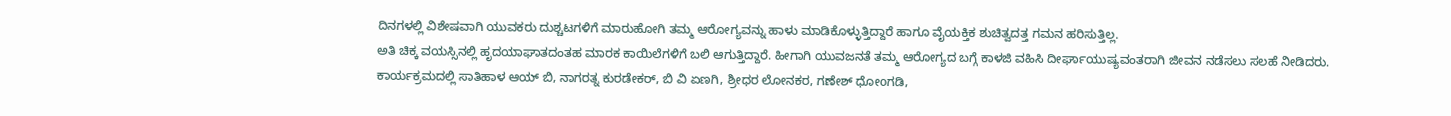ದಿನಗಳಲ್ಲಿ ವಿಶೇಷವಾಗಿ ಯುವಕರು ದುಶ್ಚಟಗಳಿಗೆ ಮಾರುಹೋಗಿ ತಮ್ಮ ಆರೋಗ್ಯವನ್ನು ಹಾಳು ಮಾಡಿಕೊಳ್ಳುತ್ತಿದ್ದಾರೆ ಹಾಗೂ ವೈಯಕ್ತಿಕ ಶುಚಿತ್ವದತ್ತ ಗಮನ ಹರಿಸುತ್ತಿಲ್ಲ.
ಅತಿ ಚಿಕ್ಕ ವಯಸ್ಸಿನಲ್ಲಿ ಹೃದಯಾಘಾತದಂತಹ ಮಾರಕ ಕಾಯಿಲೆಗಳಿಗೆ ಬಲಿ ಆಗುತ್ತಿದ್ದಾರೆ. ಹೀಗಾಗಿ ಯುವಜನತೆ ತಮ್ಮ ಆರೋಗ್ಯದ ಬಗ್ಗೆ ಕಾಳಜಿ ವಹಿಸಿ ದೀರ್ಘಾಯುಷ್ಯವಂತರಾಗಿ ಜೀವನ ನಡೆಸಲು ಸಲಹೆ ನೀಡಿದರು.
ಕಾರ್ಯಕ್ರಮದಲ್ಲಿ ಸಾತಿಹಾಳ ಆಯ್ ಬಿ, ನಾಗರತ್ನ ಕುರಡೇಕರ್, ಬಿ ವಿ ಏಣಗಿ, ಶ್ರೀಧರ ಲೋನಕರ, ಗಣೇಶ್ ಧೋoಗಡಿ,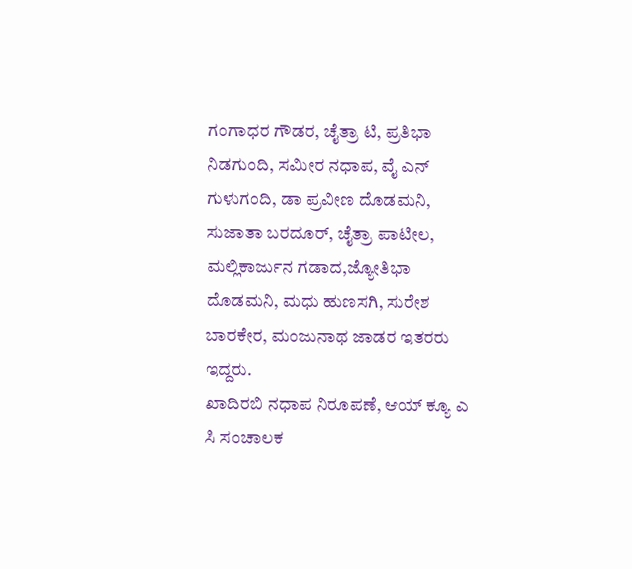ಗಂಗಾಧರ ಗೌಡರ, ಚೈತ್ರಾ ಟಿ, ಪ್ರತಿಭಾ ನಿಡಗುಂದಿ, ಸಮೀರ ನಧಾಪ, ವೈ ಎನ್ ಗುಳುಗಂದಿ, ಡಾ ಪ್ರವೀಣ ದೊಡಮನಿ, ಸುಜಾತಾ ಬರದೂರ್, ಚೈತ್ರಾ ಪಾಟೀಲ, ಮಲ್ಲಿಕಾರ್ಜುನ ಗಡಾದ,ಜ್ಯೋತಿಭಾ ದೊಡಮನಿ, ಮಧು ಹುಣಸಗಿ, ಸುರೇಶ ಬಾರಕೇರ, ಮಂಜುನಾಥ ಜಾಡರ ಇತರರು ಇದ್ದರು.
ಖಾದಿರಬಿ ನಧಾಪ ನಿರೂಪಣೆ, ಆಯ್ ಕ್ಯೂ ಎ ಸಿ ಸಂಚಾಲಕ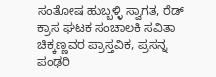ಸಂತೋಷ ಹುಬ್ಬಳ್ಳಿ ಸ್ವಾಗತ, ರೆಡ್ ಕ್ರಾಸ ಘಟಕ ಸಂಚಾಲಕಿ ಸವಿತಾ ಚಿಕ್ಕಣ್ಣವರ ಪ್ರಾಸ್ತವಿಕ, ಪ್ರಸನ್ನ ಪಂಢರಿ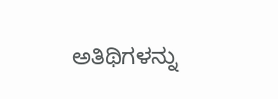ಅತಿಥಿಗಳನ್ನು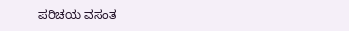ಪರಿಚಯ ವಸಂತ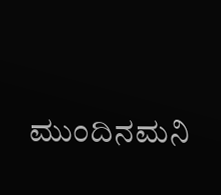ಮುಂದಿನಮನಿ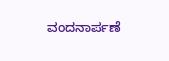ವಂದನಾರ್ಪಣೆ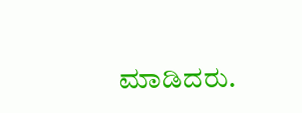ಮಾಡಿದರು.